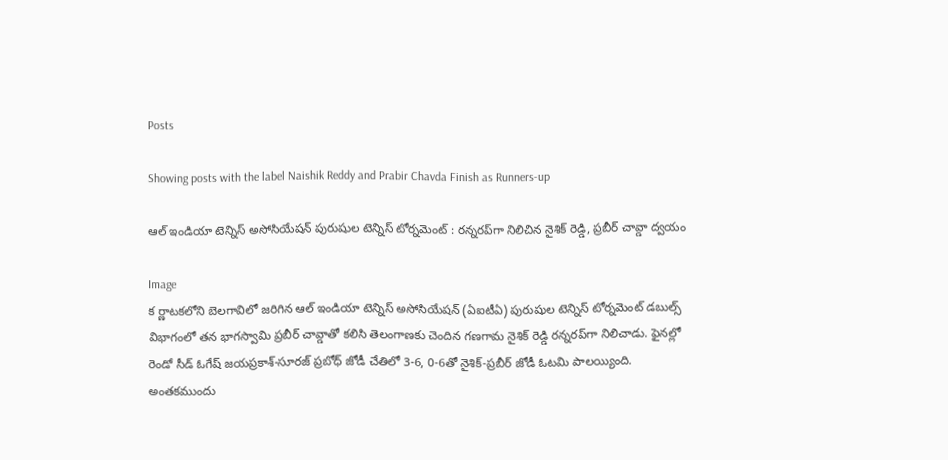Posts

Showing posts with the label Naishik Reddy and Prabir Chavda Finish as Runners-up

ఆల్ ఇండియా టెన్నిస్ అసోసియేషన్ పురుషుల టెన్నిస్ టోర్నమెంట్‌ : రన్నరప్‌గా నిలిచిన నైశిక్ రెడ్డి, ప్రబీర్ చావ్డా ద్వయం

Image
క ర్ణాటకలోని బెలగావిలో జరిగిన ఆల్ ఇండియా టెన్నిస్ అసోసియేషన్ (ఏఐటీఏ) పురుషుల టెన్నిస్ టోర్నమెంట్‌ డబుల్స్ విభాగంలో తన భాగస్వామి ప్రబీర్ చావ్డాతో కలిసి తెలంగాణకు చెందిన గణగామ నైశిక్ రెడ్డి రన్నరప్‌గా నిలిచాడు. ఫైనల్లో రెండో సీడ్ ఓగేష్ జయప్రకాశ్-సూరజ్ ప్రబోధ్ జోడీ చేతిలో 3-6, 0-6తో నైశిక్-ప్రబీర్ జోడీ ఓటమి పాలయ్యింది. అంతకముందు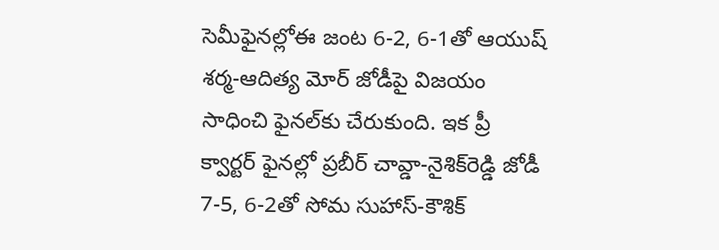సెమీఫైనల్లోఈ జంట 6-2, 6-1తో ఆయుష్ శర్మ-ఆదిత్య మోర్ జోడీపై విజయం సాధించి ఫైనల్‌కు చేరుకుంది. ఇక ప్రీ క్వార్టర్ ఫైనల్లో ప్రబీర్ చావ్డా-నైశిక్‌రెడ్డి జోడీ 7-5, 6-2తో సోమ సుహాస్-కౌశిక్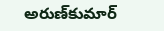అరుణ్‌కుమార్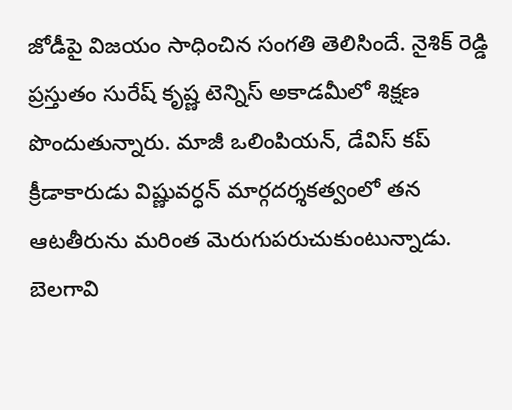జోడీపై విజయం సాధించిన సంగతి తెలిసిందే. నైశిక్ రెడ్డి ప్రస్తుతం సురేష్ కృష్ణ టెన్నిస్ అకాడమీలో శిక్షణ పొందుతున్నారు. మాజీ ఒలింపియన్, డేవిస్ కప్ క్రీడాకారుడు విష్ణువర్ధన్ మార్గదర్శకత్వంలో తన ఆటతీరును మరింత మెరుగుపరుచుకుంటున్నాడు. బెలగావి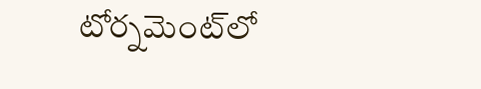టోర్నమెంట్‌లో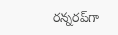రన్నరప్‌గా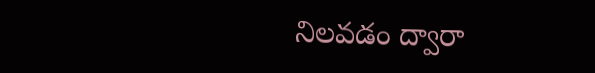నిలవడం ద్వారా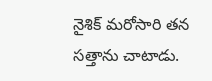నైశిక్ మరోసారి తన సత్తాను చాటాడు.